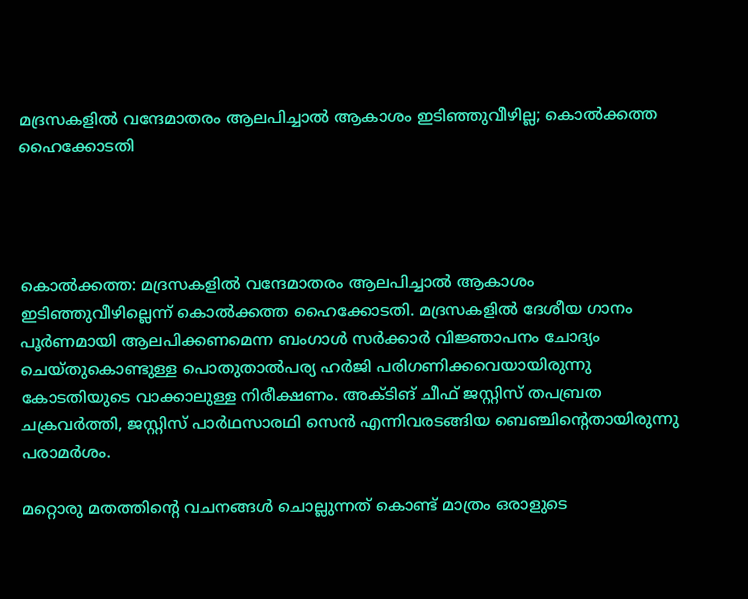മദ്രസകളില്‍ വന്ദേമാതരം ആലപിച്ചാല്‍ ആകാശം ഇടിഞ്ഞുവീഴില്ല; കൊല്‍ക്കത്ത ഹൈക്കോടതി




കൊല്‍ക്കത്ത: മദ്രസകളില്‍ വന്ദേമാതരം ആലപിച്ചാല്‍ ആകാശം ഇടിഞ്ഞുവീഴില്ലെന്ന് കൊല്‍ക്കത്ത ഹൈക്കോടതി. മദ്രസകളില്‍ ദേശീയ ഗാനം പൂര്‍ണമായി ആലപിക്കണമെന്ന ബംഗാള്‍ സര്‍ക്കാര്‍ വിജ്ഞാപനം ചോദ്യം ചെയ്തുകൊണ്ടുള്ള പൊതുതാല്‍പര്യ ഹര്‍ജി പരിഗണിക്കവെയായിരുന്നു കോടതിയുടെ വാക്കാലുള്ള നിരീക്ഷണം. അക്ടിങ് ചീഫ് ജസ്റ്റിസ് തപബ്രത ചക്രവര്‍ത്തി, ജസ്റ്റിസ് പാര്‍ഥസാരഥി സെന്‍ എന്നിവരടങ്ങിയ ബെഞ്ചിന്റെതായിരുന്നു പരാമര്‍ശം.

മറ്റൊരു മതത്തിന്റെ വചനങ്ങള്‍ ചൊല്ലുന്നത് കൊണ്ട് മാത്രം ഒരാളുടെ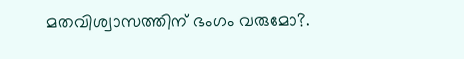മതവിശ്വാസത്തിന് ഭംഗം വരുമോ?.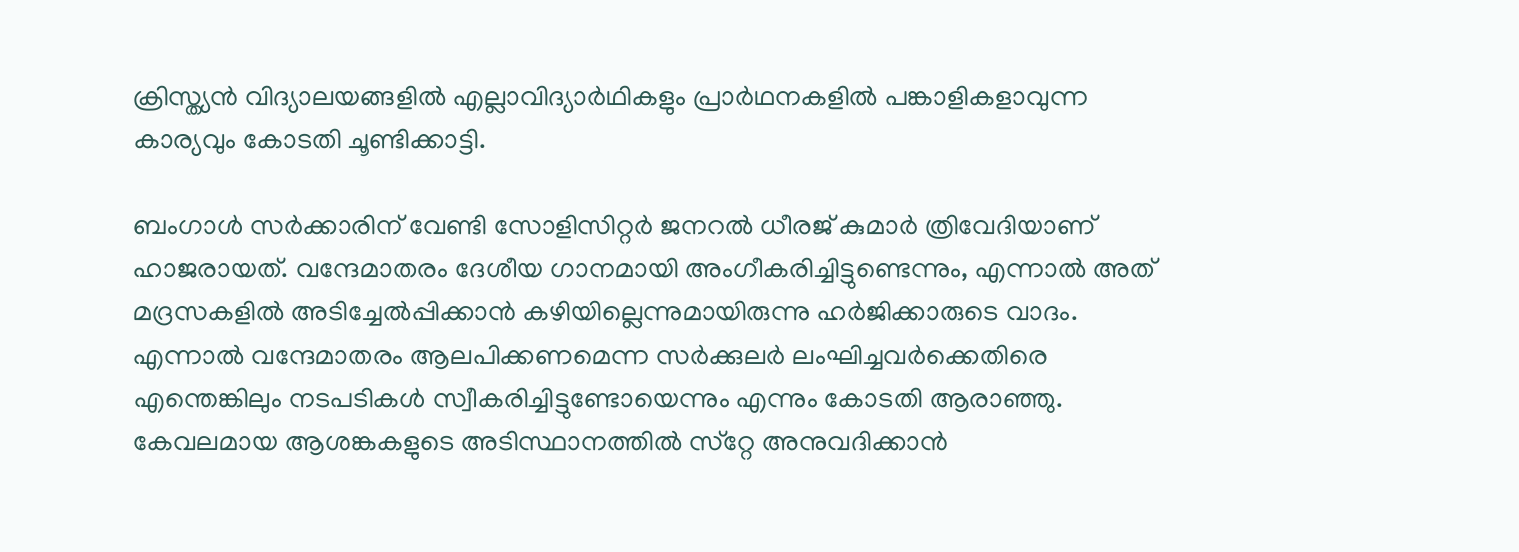ക്രിസ്ത്യന്‍ വിദ്യാലയങ്ങളില്‍ എല്ലാവിദ്യാര്‍ഥികളും പ്രാര്‍ഥനകളില്‍ പങ്കാളികളാവുന്ന കാര്യവും കോടതി ചൂണ്ടിക്കാട്ടി.

ബംഗാള്‍ സര്‍ക്കാരിന് വേണ്ടി സോളിസിറ്റര്‍ ജനറല്‍ ധീരജ് കുമാര്‍ ത്രിവേദിയാണ് ഹാജരായത്. വന്ദേമാതരം ദേശീയ ഗാനമായി അംഗീകരിച്ചിട്ടുണ്ടെന്നും, എന്നാല്‍ അത് മദ്രസകളില്‍ അടിച്ചേല്‍പ്പിക്കാന്‍ കഴിയില്ലെന്നുമായിരുന്നു ഹര്‍ജിക്കാരുടെ വാദം. എന്നാല്‍ വന്ദേമാതരം ആലപിക്കണമെന്ന സര്‍ക്കുലര്‍ ലംഘിച്ചവര്‍ക്കെതിരെ എന്തെങ്കിലും നടപടികള്‍ സ്വീകരിച്ചിട്ടുണ്ടോയെന്നും എന്നും കോടതി ആരാഞ്ഞു. കേവലമായ ആശങ്കകളുടെ അടിസ്ഥാനത്തില്‍ സ്‌റ്റേ അനുവദിക്കാന്‍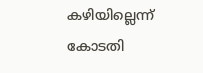കഴിയില്ലെന്ന് കോടതി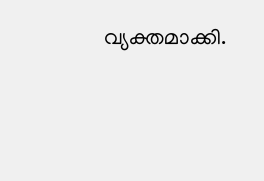വ്യക്തമാക്കി.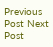Previous Post Next Post